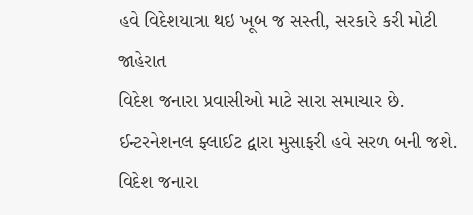હવે વિદેશયાત્રા થઇ ખૂબ જ સસ્તી, સરકારે કરી મોટી જાહેરાત
વિદેશ જનારા પ્રવાસીઓ માટે સારા સમાચાર છે. ઈન્ટરનેશનલ ફ્લાઈટ દ્વારા મુસાફરી હવે સરળ બની જશે.
વિદેશ જનારા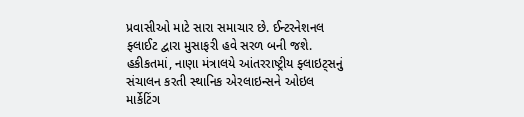પ્રવાસીઓ માટે સારા સમાચાર છે. ઈન્ટરનેશનલ ફ્લાઈટ દ્વારા મુસાફરી હવે સરળ બની જશે. હકીકતમાં, નાણા મંત્રાલયે આંતરરાષ્ટ્રીય ફ્લાઇટ્સનું સંચાલન કરતી સ્થાનિક એરલાઇન્સને ઓઇલ માર્કેટિંગ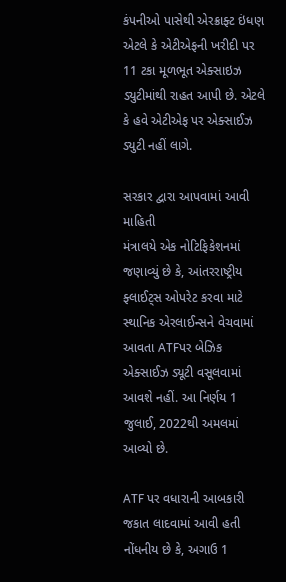કંપનીઓ પાસેથી એરક્રાફ્ટ ઇંધણ એટલે કે એટીએફની ખરીદી પર 11 ટકા મૂળભૂત એક્સાઇઝ ડ્યુટીમાંથી રાહત આપી છે. એટલે કે હવે એટીએફ પર એક્સાઈઝ ડ્યુટી નહીં લાગે.

સરકાર દ્વારા આપવામાં આવી માહિતી
મંત્રાલયે એક નોટિફિકેશનમાં જણાવ્યું છે કે, આંતરરાષ્ટ્રીય ફ્લાઈટ્સ ઓપરેટ કરવા માટે સ્થાનિક એરલાઈન્સને વેચવામાં આવતા ATFપર બેઝિક એક્સાઈઝ ડ્યૂટી વસૂલવામાં આવશે નહીં. આ નિર્ણય 1 જુલાઈ, 2022થી અમલમાં આવ્યો છે.

ATF પર વધારાની આબકારી જકાત લાદવામાં આવી હતી
નોંધનીય છે કે, અગાઉ 1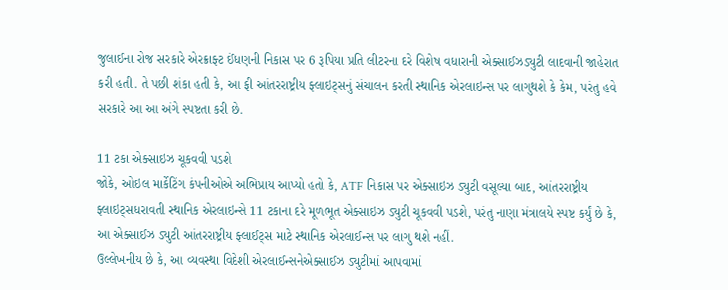જુલાઈના રોજ સરકારે એરક્રાફ્ટ ઈંધણની નિકાસ પર 6 રૂપિયા પ્રતિ લીટરના દરે વિશેષ વધારાની એક્સાઈઝડ્યુટી લાદવાની જાહેરાત કરી હતી. તે પછી શંકા હતી કે, આ ફી આંતરરાષ્ટ્રીય ફ્લાઇટ્સનું સંચાલન કરતી સ્થાનિક એરલાઇન્સ પર લાગુથશે કે કેમ, પરંતુ હવે સરકારે આ આ અંગે સ્પષ્ટતા કરી છે.

11 ટકા એક્સાઇઝ ચૂકવવી પડશે
જોકે, ઓઇલ માર્કેટિંગ કંપનીઓએ અભિપ્રાય આપ્યો હતો કે, ATF નિકાસ પર એક્સાઇઝ ડ્યુટી વસૂલ્યા બાદ, આંતરરાષ્ટ્રીય ફ્લાઇટ્સધરાવતી સ્થાનિક એરલાઇન્સે 11 ટકાના દરે મૂળભૂત એક્સાઇઝ ડ્યુટી ચૂકવવી પડશે, પરંતુ નાણા મંત્રાલયે સ્પષ્ટ કર્યું છે કે, આ એક્સાઈઝ ડ્યુટી આંતરરાષ્ટ્રીય ફ્લાઈટ્સ માટે સ્થાનિક એરલાઈન્સ પર લાગુ થશે નહીં.
ઉલ્લેખનીય છે કે, આ વ્યવસ્થા વિદેશી એરલાઈન્સનેએક્સાઈઝ ડ્યુટીમાં આપવામાં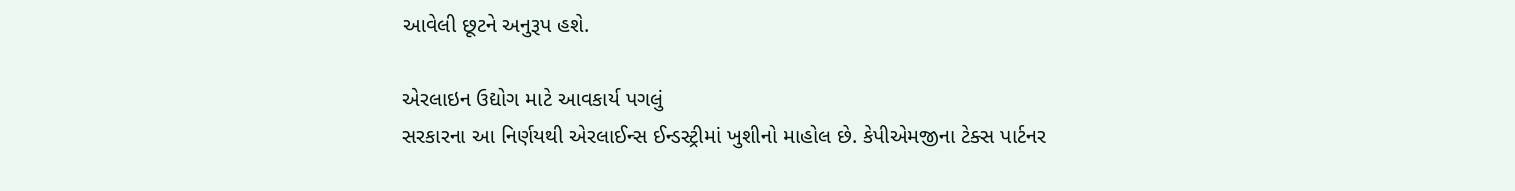આવેલી છૂટને અનુરૂપ હશે.

એરલાઇન ઉદ્યોગ માટે આવકાર્ય પગલું
સરકારના આ નિર્ણયથી એરલાઈન્સ ઈન્ડસ્ટ્રીમાં ખુશીનો માહોલ છે. કેપીએમજીના ટેક્સ પાર્ટનર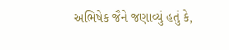અભિષેક જૈને જણાવ્યું હતું કે,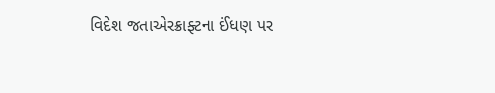વિદેશ જતાએરક્રાફ્ટના ઈંધણ પર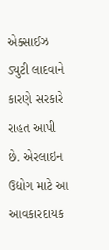એક્સાઈઝ ડ્યુટી લાદવાને કારણે સરકારે રાહત આપી છે. એરલાઇન ઉદ્યોગ માટે આ આવકારદાયક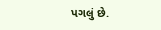પગલું છે.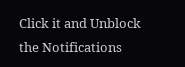Click it and Unblock the Notifications